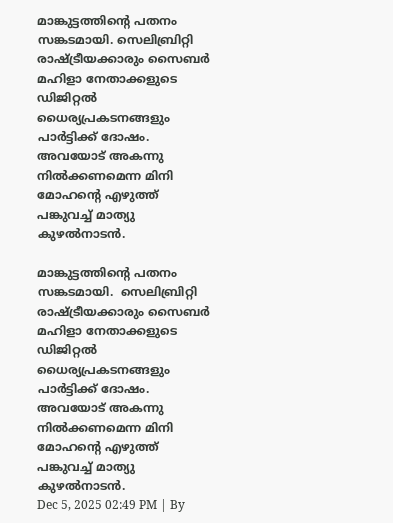മാങ്കുട്ടത്തിൻ്റെ പതനം സങ്കടമായി. സെലിബ്രിറ്റി രാഷ്ട്രീയക്കാരും സൈബർ മഹിളാ നേതാക്കളുടെ ഡിജിറ്റൽ ധൈര്യപ്രകടനങ്ങളും പാർട്ടിക്ക് ദോഷം. അവയോട് അകന്നു നിൽക്കണമെന്ന മിനി മോഹൻ്റെ എഴുത്ത് പങ്കുവച്ച് മാത്യു കുഴൽനാടൻ.

മാങ്കുട്ടത്തിൻ്റെ പതനം സങ്കടമായി.  സെലിബ്രിറ്റി രാഷ്ട്രീയക്കാരും സൈബർ മഹിളാ നേതാക്കളുടെ ഡിജിറ്റൽ ധൈര്യപ്രകടനങ്ങളും പാർട്ടിക്ക് ദോഷം. അവയോട് അകന്നു നിൽക്കണമെന്ന മിനി മോഹൻ്റെ എഴുത്ത് പങ്കുവച്ച് മാത്യു കുഴൽനാടൻ.
Dec 5, 2025 02:49 PM | By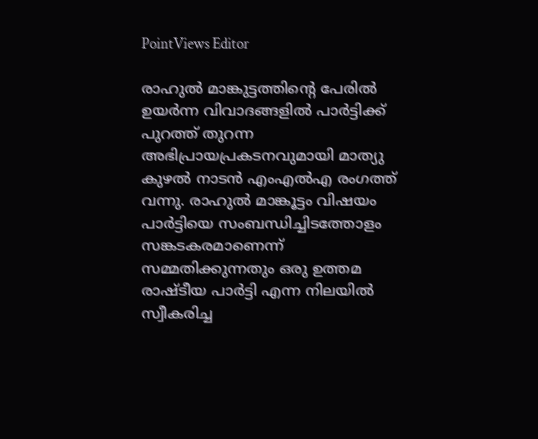PointViews Editor

രാഹുൽ മാങ്കുട്ടത്തിൻ്റെ പേരിൽ ഉയർന്ന വിവാദങ്ങളിൽ പാർട്ടിക്ക് പുറത്ത് തുറന്ന അഭിപ്രായപ്രകടനവുമായി മാത്യു കുഴൽ നാടൻ എംഎൽഎ രംഗത്ത് വന്നു. രാഹുൽ മാങ്കൂട്ടം വിഷയം പാർട്ടിയെ സംബന്ധിച്ചിടത്തോളം സങ്കടകരമാണെന്ന് സമ്മതിക്കുന്നതും ഒരു ഉത്തമ രാഷ്ടീയ പാർട്ടി എന്ന നിലയിൽ സ്വീകരിച്ച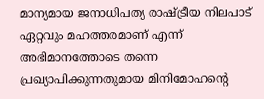മാന്യമായ ജനാധിപത്യ രാഷ്ട്രീയ നിലപാട് ഏറ്റവും മഹത്തരമാണ് എന്ന് അഭിമാനത്തോടെ തന്നെ പ്രഖ്യാപിക്കുന്നതുമായ മിനിമോഹൻ്റെ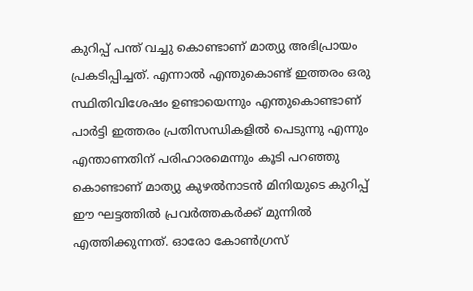കുറിപ്പ് പന്ത് വച്ചു കൊണ്ടാണ് മാത്യു അഭിപ്രായം പ്രകടിപ്പിച്ചത്. എന്നാൽ എന്തുകൊണ്ട് ഇത്തരം ഒരു സ്ഥിതിവിശേഷം ഉണ്ടായെന്നും എന്തുകൊണ്ടാണ് പാർട്ടി ഇത്തരം പ്രതിസന്ധികളിൽ പെടുന്നു എന്നും എന്താണതിന് പരിഹാരമെന്നും കൂടി പറഞ്ഞു കൊണ്ടാണ് മാത്യു കുഴൽനാടൻ മിനിയുടെ കുറിപ്പ് ഈ ഘട്ടത്തിൽ പ്രവർത്തകർക്ക് മുന്നിൽ എത്തിക്കുന്നത്. ഓരോ കോൺഗ്രസ്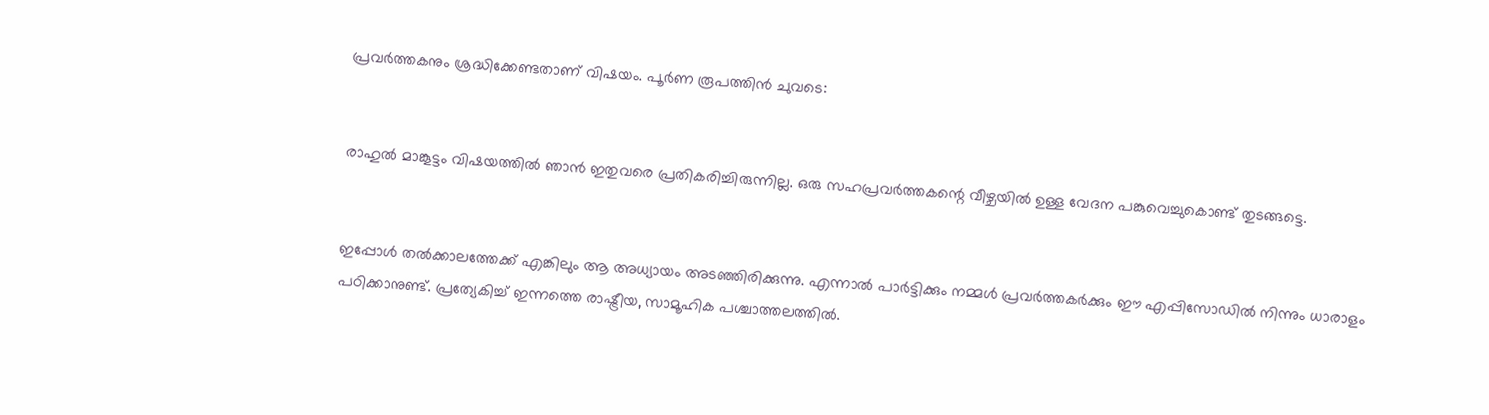പ്രവർത്തകനും ശ്രദ്ധിക്കേണ്ടതാണ് വിഷയം. പൂർണ രൂപത്തിൻ ചുവടെ:


രാഹുൽ മാങ്കൂട്ടം വിഷയത്തിൽ ഞാൻ ഇതുവരെ പ്രതികരിച്ചിരുന്നില്ല. ഒരു സഹപ്രവർത്തകന്റെ വീഴ്ചയിൽ ഉള്ള വേദന പങ്കുവെച്ചുകൊണ്ട് തുടങ്ങട്ടെ.


ഇപ്പോൾ തൽക്കാലത്തേക്ക് എങ്കിലും ആ അധ്യായം അടഞ്ഞിരിക്കുന്നു. എന്നാൽ പാർട്ടിക്കും നമ്മൾ പ്രവർത്തകർക്കും ഈ എപ്പിസോഡിൽ നിന്നും ധാരാളം പഠിക്കാനുണ്ട്. പ്രത്യേകിച്ച് ഇന്നത്തെ രാഷ്ട്രീയ, സാമൂഹിക പശ്ചാത്തലത്തിൽ.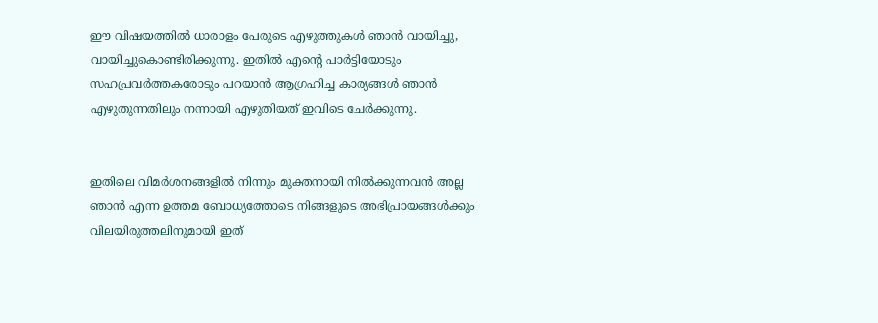ഈ വിഷയത്തിൽ ധാരാളം പേരുടെ എഴുത്തുകൾ ഞാൻ വായിച്ചു, വായിച്ചുകൊണ്ടിരിക്കുന്നു. ഇതിൽ എന്റെ പാർട്ടിയോടും സഹപ്രവർത്തകരോടും പറയാൻ ആഗ്രഹിച്ച കാര്യങ്ങൾ ഞാൻ എഴുതുന്നതിലും നന്നായി എഴുതിയത് ഇവിടെ ചേർക്കുന്നു.


ഇതിലെ വിമർശനങ്ങളിൽ നിന്നും മുക്തനായി നിൽക്കുന്നവൻ അല്ല ഞാൻ എന്ന ഉത്തമ ബോധ്യത്തോടെ നിങ്ങളുടെ അഭിപ്രായങ്ങൾക്കും വിലയിരുത്തലിനുമായി ഇത്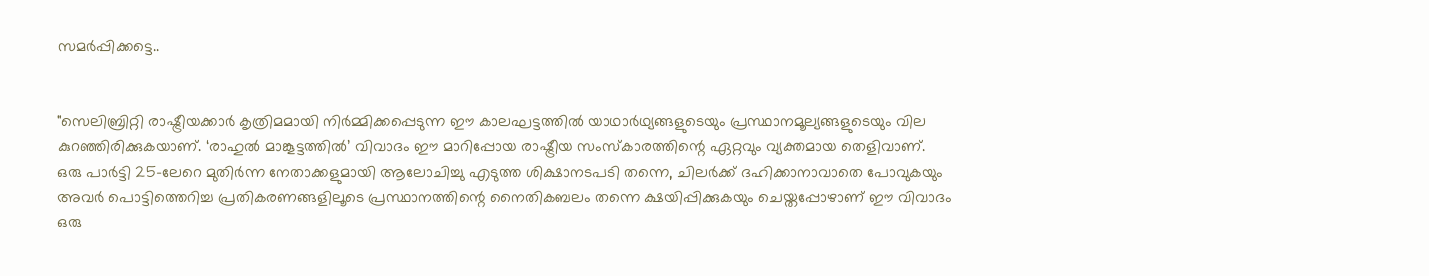സമർപ്പിക്കട്ടെ..


"സെലിബ്രിറ്റി രാഷ്ട്രീയക്കാർ കൃത്രിമമായി നിർമ്മിക്കപ്പെടുന്ന ഈ കാലഘട്ടത്തിൽ യാഥാർഥ്യങ്ങളുടെയും പ്രസ്ഥാനമൂല്യങ്ങളുടെയും വില കുറഞ്ഞിരിക്കുകയാണ്. ‘രാഹുൽ മാങ്കൂട്ടത്തിൽ’ വിവാദം ഈ മാറിപ്പോയ രാഷ്ട്രീയ സംസ്കാരത്തിന്റെ ഏറ്റവും വ്യക്തമായ തെളിവാണ്. ഒരു പാർട്ടി 25-ലേറെ മുതിർന്ന നേതാക്കളുമായി ആലോചിച്ചു എടുത്ത ശിക്ഷാനടപടി തന്നെ, ചിലർക്ക് ദഹിക്കാനാവാതെ പോവുകയും അവർ പൊട്ടിത്തെറിച്ച പ്രതികരണങ്ങളിലൂടെ പ്രസ്ഥാനത്തിന്റെ നൈതികബലം തന്നെ ക്ഷയിപ്പിക്കുകയും ചെയ്തപ്പോഴാണ് ഈ വിവാദം ഒരു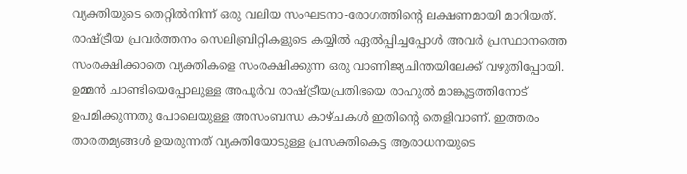വ്യക്തിയുടെ തെറ്റിൽനിന്ന് ഒരു വലിയ സംഘടനാ-രോഗത്തിന്റെ ലക്ഷണമായി മാറിയത്. രാഷ്ട്രീയ പ്രവർത്തനം സെലിബ്രിറ്റികളുടെ കയ്യിൽ ഏൽപ്പിച്ചപ്പോൾ അവർ പ്രസ്ഥാനത്തെ സംരക്ഷിക്കാതെ വ്യക്തികളെ സംരക്ഷിക്കുന്ന ഒരു വാണിജ്യചിന്തയിലേക്ക് വഴുതിപ്പോയി. ഉമ്മൻ ചാണ്ടിയെപ്പോലുള്ള അപൂർവ രാഷ്ട്രീയപ്രതിഭയെ രാഹുൽ മാങ്കൂട്ടത്തിനോട് ഉപമിക്കുന്നതു പോലെയുള്ള അസംബന്ധ കാഴ്ചകൾ ഇതിന്റെ തെളിവാണ്. ഇത്തരം താരതമ്യങ്ങൾ ഉയരുന്നത് വ്യക്തിയോടുള്ള പ്രസക്തികെട്ട ആരാധനയുടെ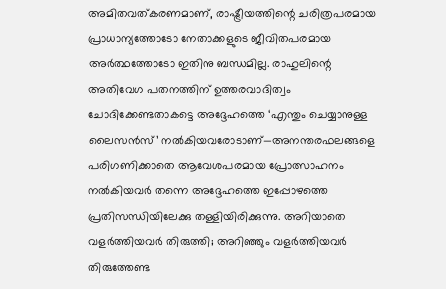അമിതവത്കരണമാണ്, രാഷ്ട്രീയത്തിന്റെ ചരിത്രപരമായ പ്രാധാന്യത്തോടോ നേതാക്കളുടെ ജീവിതപരമായ അർത്ഥത്തോടോ ഇതിനു ബന്ധമില്ല. രാഹുലിന്റെ അതിവേഗ പതനത്തിന് ഉത്തരവാദിത്വം ചോദിക്കേണ്ടതാകട്ടെ അദ്ദേഹത്തെ ‘എന്തും ചെയ്യാനുള്ള ലൈസൻസ്’ നൽകിയവരോടാണ്—അനന്തരഫലങ്ങളെ പരിഗണിക്കാതെ ആവേശപരമായ പ്രോത്സാഹനം നൽകിയവർ തന്നെ അദ്ദേഹത്തെ ഇപ്പോഴത്തെ പ്രതിസന്ധിയിലേക്കു തള്ളിയിരിക്കുന്നു. അറിയാതെ വളർത്തിയവർ തിരുത്തി; അറിഞ്ഞും വളർത്തിയവർ തിരുത്തേണ്ട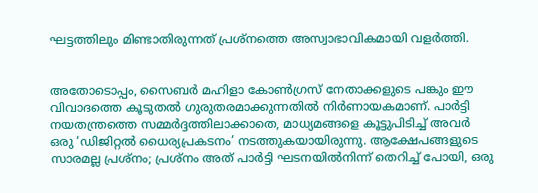ഘട്ടത്തിലും മിണ്ടാതിരുന്നത് പ്രശ്നത്തെ അസ്വാഭാവികമായി വളർത്തി.


അതോടൊപ്പം, സൈബർ മഹിളാ കോൺഗ്രസ് നേതാക്കളുടെ പങ്കും ഈ വിവാദത്തെ കൂടുതൽ ഗുരുതരമാക്കുന്നതിൽ നിർണായകമാണ്. പാർട്ടി നയതന്ത്രത്തെ സമ്മർദ്ദത്തിലാക്കാതെ, മാധ്യമങ്ങളെ കൂട്ടുപിടിച്ച് അവർ ഒരു ‘ഡിജിറ്റൽ ധൈര്യപ്രകടനം’ നടത്തുകയായിരുന്നു. ആക്ഷേപങ്ങളുടെ സാരമല്ല പ്രശ്‌നം; പ്രശ്നം അത് പാർട്ടി ഘടനയിൽനിന്ന് തെറിച്ച് പോയി, ഒരു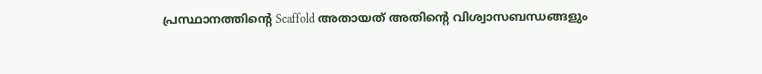പ്രസ്ഥാനത്തിന്റെ Scaffold അതായത് അതിന്റെ വിശ്വാസബന്ധങ്ങളും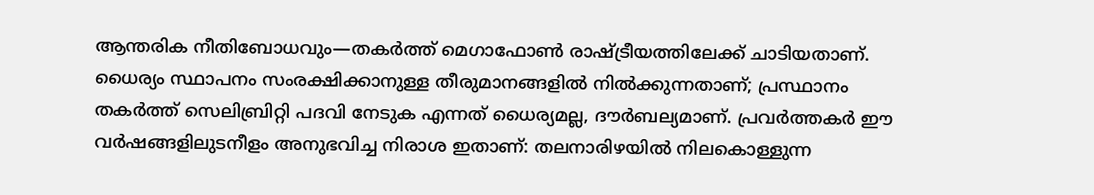ആന്തരിക നീതിബോധവും—തകർത്ത് മെഗാഫോൺ രാഷ്ട്രീയത്തിലേക്ക് ചാടിയതാണ്. ധൈര്യം സ്ഥാപനം സംരക്ഷിക്കാനുള്ള തീരുമാനങ്ങളിൽ നിൽക്കുന്നതാണ്; പ്രസ്ഥാനം തകർത്ത് സെലിബ്രിറ്റി പദവി നേടുക എന്നത് ധൈര്യമല്ല, ദൗർബല്യമാണ്. പ്രവർത്തകർ ഈ വർഷങ്ങളിലുടനീളം അനുഭവിച്ച നിരാശ ഇതാണ്: തലനാരിഴയിൽ നിലകൊള്ളുന്ന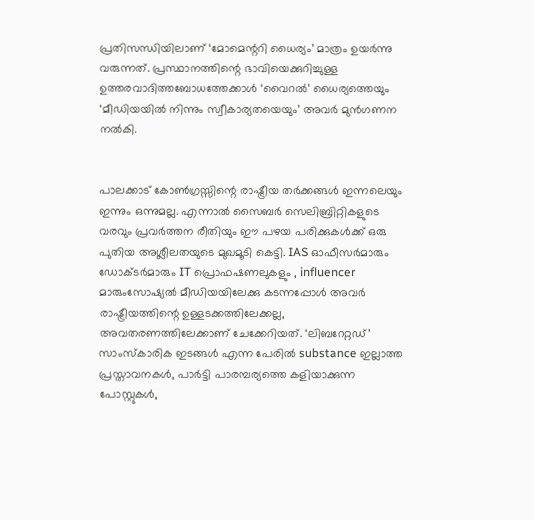പ്രതിസന്ധിയിലാണ് ‘മോമെന്ററി ധൈര്യം’ മാത്രം ഉയർന്നു വരുന്നത്. പ്രസ്ഥാനത്തിന്റെ ഭാവിയെക്കുറിച്ചുള്ള ഉത്തരവാദിത്തബോധത്തേക്കാൾ ‘വൈറൽ’ ധൈര്യത്തെയും ‘മീഡിയയിൽ നിന്നും സ്വീകാര്യതയെയും’ അവർ മുൻ‌ഗണന നൽകി.


പാലക്കാട് കോൺഗ്രസ്സിന്റെ രാഷ്ട്രീയ തർക്കങ്ങൾ ഇന്നലെയും ഇന്നും ഒന്നുമല്ല. എന്നാൽ സൈബർ സെലിബ്രിറ്റികളുടെ വരവും പ്രവർത്തന രീതിയും ഈ പഴയ പരിക്കുകൾക്ക് ഒരു പുതിയ അശ്ലീലതയുടെ മുഖമൂടി കെട്ടി. IAS ഓഫീസർമാരും ഡോക്ടർമാരും IT പ്രൊഫഷണലുകളും , influencer മാരുംസോഷ്യൽ മീഡിയയിലേക്കു കടന്നപ്പോൾ അവർ രാഷ്ട്രീയത്തിന്റെ ഉള്ളടക്കത്തിലേക്കല്ല, അവതരണത്തിലേക്കാണ് ചേക്കേറിയത്. ‘ലിബറേറ്റഡ്’ സാംസ്കാരിക ഇടങ്ങൾ എന്ന പേരിൽ substance ഇല്ലാത്ത പ്രസ്താവനകൾ, പാർട്ടി പാരമ്പര്യത്തെ കളിയാക്കുന്ന പോസ്റ്റുകൾ,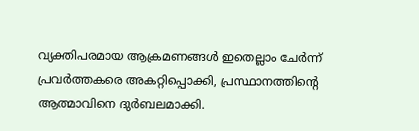വ്യക്തിപരമായ ആക്രമണങ്ങൾ ഇതെല്ലാം ചേർന്ന് പ്രവർത്തകരെ അകറ്റിപ്പൊക്കി, പ്രസ്ഥാനത്തിന്റെ ആത്മാവിനെ ദുർബലമാക്കി.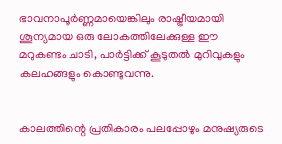ഭാവനാപൂർണ്ണമായെങ്കിലും രാഷ്ട്രീയമായി ശൂന്യമായ ഒരു ലോകത്തിലേക്കുള്ള ഈ മറുകണ്ടം ചാടി, പാർട്ടിക്ക് കൂടുതൽ മുറിവുകളും കലഹങ്ങളും കൊണ്ടുവന്നു.


കാലത്തിന്റെ പ്രതികാരം പലപ്പോഴും മനുഷ്യരുടെ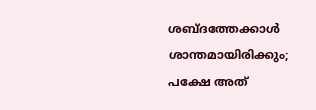ശബ്ദത്തേക്കാൾ ശാന്തമായിരിക്കും; പക്ഷേ അത്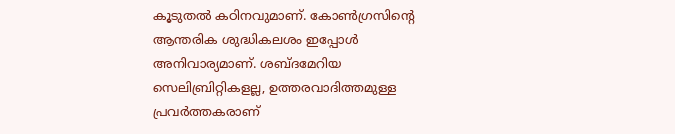കൂടുതൽ കഠിനവുമാണ്. കോൺഗ്രസിന്റെ ആന്തരിക ശുദ്ധികലശം ഇപ്പോൾ അനിവാര്യമാണ്. ശബ്ദമേറിയ സെലിബ്രിറ്റികളല്ല, ഉത്തരവാദിത്തമുള്ള പ്രവർത്തകരാണ്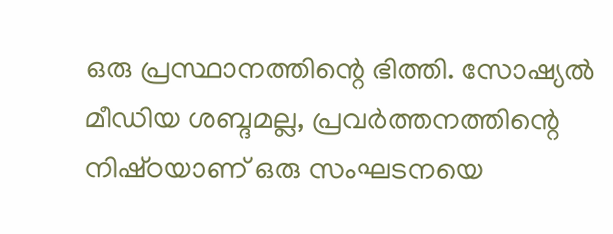ഒരു പ്രസ്ഥാനത്തിന്റെ ഭിത്തി. സോഷ്യൽ മീഡിയ ശബ്ദമല്ല, പ്രവർത്തനത്തിന്റെ നിഷ്‌ഠയാണ് ഒരു സംഘടനയെ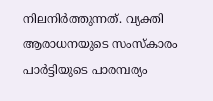നിലനിർത്തുന്നത്. വ്യക്തി ആരാധനയുടെ സംസ്കാരം പാർട്ടിയുടെ പാരമ്പര്യം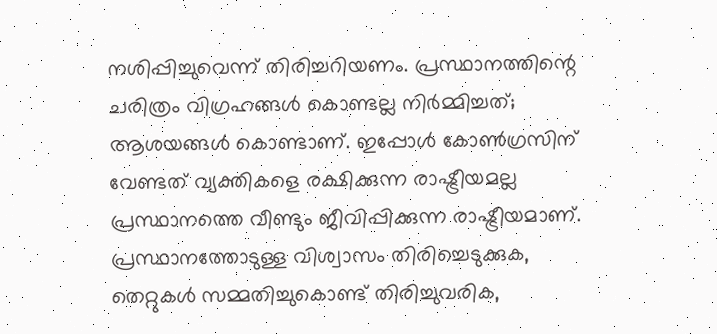നശിപ്പിച്ചുവെന്ന് തിരിച്ചറിയണം. പ്രസ്ഥാനത്തിന്റെ ചരിത്രം വിഗ്രഹങ്ങൾ കൊണ്ടല്ല നിർമ്മിച്ചത്; ആശയങ്ങൾ കൊണ്ടാണ്. ഇപ്പോൾ കോൺഗ്രസിന് വേണ്ടത് വ്യക്തികളെ രക്ഷിക്കുന്ന രാഷ്ട്രീയമല്ല പ്രസ്ഥാനത്തെ വീണ്ടും ജീവിപ്പിക്കുന്ന രാഷ്ട്രീയമാണ്. പ്രസ്ഥാനത്തോടുള്ള വിശ്വാസം തിരിച്ചെടുക്കുക, തെറ്റുകൾ സമ്മതിച്ചുകൊണ്ട് തിരിച്ചുവരിക,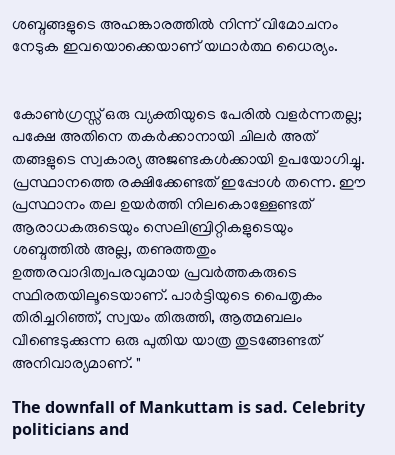ശബ്ദങ്ങളുടെ അഹങ്കാരത്തിൽ നിന്ന് വിമോചനം നേടുക ഇവയൊക്കെയാണ് യഥാർത്ഥ ധൈര്യം.


കോൺഗ്രസ്സ് ഒരു വ്യക്തിയുടെ പേരിൽ വളർന്നതല്ല; പക്ഷേ അതിനെ തകർക്കാനായി ചിലർ അത് തങ്ങളുടെ സ്വകാര്യ അജണ്ടകൾക്കായി ഉപയോഗിച്ചു. പ്രസ്ഥാനത്തെ രക്ഷിക്കേണ്ടത് ഇപ്പോൾ തന്നെ. ഈ പ്രസ്ഥാനം തല ഉയർത്തി നിലകൊള്ളേണ്ടത് ആരാധകരുടെയും സെലിബ്രിറ്റികളുടെയും ശബ്ദത്തിൽ അല്ല, തണുത്തതും ഉത്തരവാദിത്വപരവുമായ പ്രവർത്തകരുടെ സ്ഥിരതയിലൂടെയാണ്. പാർട്ടിയുടെ പൈതൃകം തിരിച്ചറിഞ്ഞ്, സ്വയം തിരുത്തി, ആത്മബലം വീണ്ടെടുക്കുന്ന ഒരു പുതിയ യാത്ര തുടങ്ങേണ്ടത് അനിവാര്യമാണ്. "

The downfall of Mankuttam is sad. Celebrity politicians and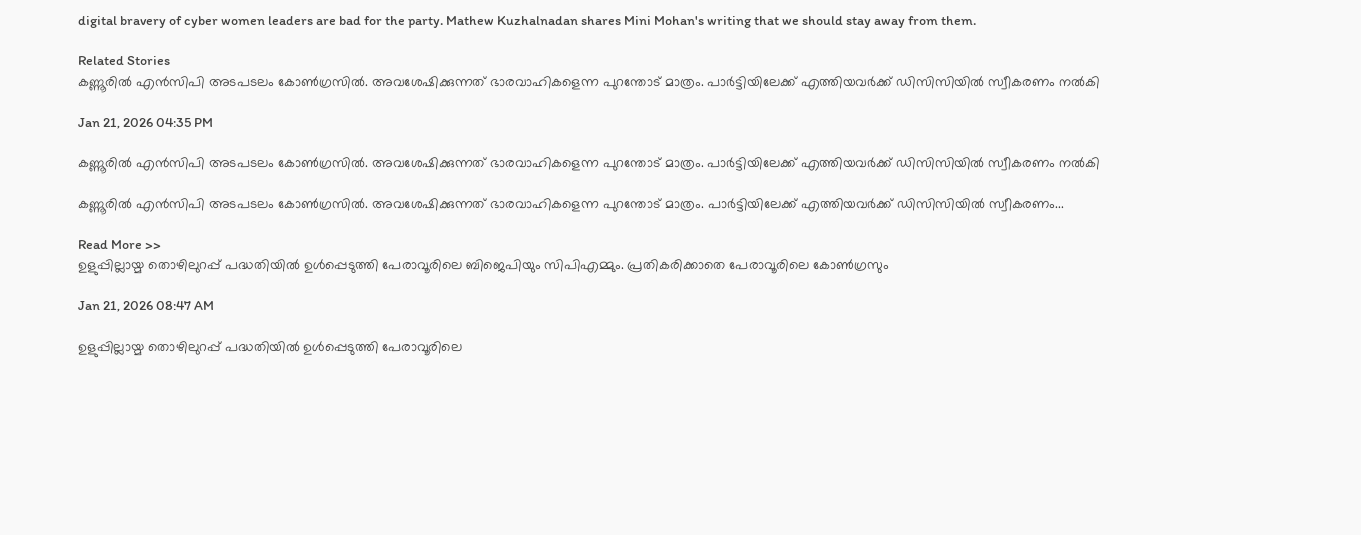digital bravery of cyber women leaders are bad for the party. Mathew Kuzhalnadan shares Mini Mohan's writing that we should stay away from them.

Related Stories
കണ്ണൂരിൽ എൻസിപി അടപടലം കോൺഗ്രസിൽ. അവശേഷിക്കുന്നത് ഭാരവാഹികളെന്ന പുറന്തോട് മാത്രം. പാർട്ടിയിലേക്ക് എത്തിയവർക്ക് ഡിസിസിയിൽ സ്വീകരണം നൽകി

Jan 21, 2026 04:35 PM

കണ്ണൂരിൽ എൻസിപി അടപടലം കോൺഗ്രസിൽ. അവശേഷിക്കുന്നത് ഭാരവാഹികളെന്ന പുറന്തോട് മാത്രം. പാർട്ടിയിലേക്ക് എത്തിയവർക്ക് ഡിസിസിയിൽ സ്വീകരണം നൽകി

കണ്ണൂരിൽ എൻസിപി അടപടലം കോൺഗ്രസിൽ. അവശേഷിക്കുന്നത് ഭാരവാഹികളെന്ന പുറന്തോട് മാത്രം. പാർട്ടിയിലേക്ക് എത്തിയവർക്ക് ഡിസിസിയിൽ സ്വീകരണം...

Read More >>
ഉളുപ്പില്ലായ്മ തൊഴിലുറപ്പ് പദ്ധതിയിൽ ഉൾപ്പെടുത്തി പേരാവൂരിലെ ബിജെപിയും സിപിഎമ്മും. പ്രതികരിക്കാതെ പേരാവൂരിലെ കോൺഗ്രസും

Jan 21, 2026 08:47 AM

ഉളുപ്പില്ലായ്മ തൊഴിലുറപ്പ് പദ്ധതിയിൽ ഉൾപ്പെടുത്തി പേരാവൂരിലെ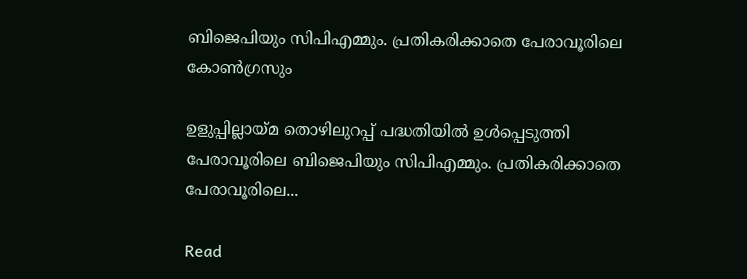ബിജെപിയും സിപിഎമ്മും. പ്രതികരിക്കാതെ പേരാവൂരിലെ കോൺഗ്രസും

ഉളുപ്പില്ലായ്മ തൊഴിലുറപ്പ് പദ്ധതിയിൽ ഉൾപ്പെടുത്തി പേരാവൂരിലെ ബിജെപിയും സിപിഎമ്മും. പ്രതികരിക്കാതെ പേരാവൂരിലെ...

Read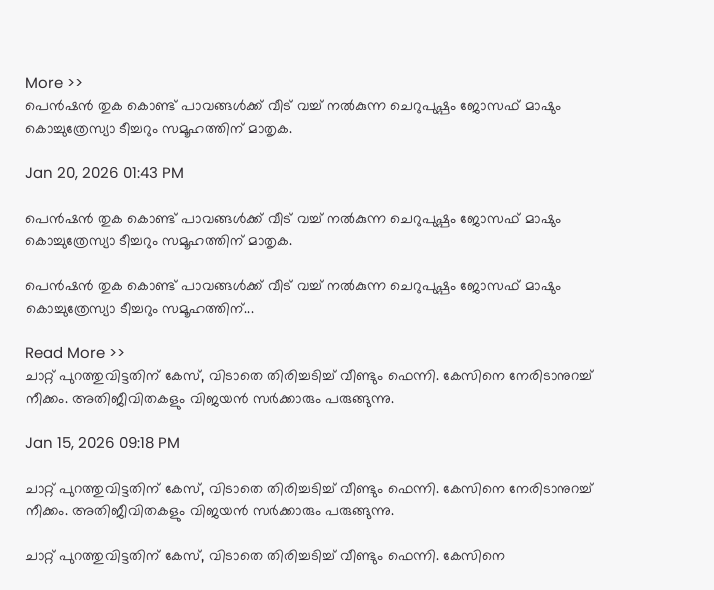More >>
പെൻഷൻ തുക കൊണ്ട് പാവങ്ങൾക്ക് വീട് വച്ച് നൽകുന്ന ചെറുപുഷ്പം ജോസഫ് മാഷും കൊച്ചുത്രേസ്യാ ടീച്ചറും സമൂഹത്തിന് മാതൃക.

Jan 20, 2026 01:43 PM

പെൻഷൻ തുക കൊണ്ട് പാവങ്ങൾക്ക് വീട് വച്ച് നൽകുന്ന ചെറുപുഷ്പം ജോസഫ് മാഷും കൊച്ചുത്രേസ്യാ ടീച്ചറും സമൂഹത്തിന് മാതൃക.

പെൻഷൻ തുക കൊണ്ട് പാവങ്ങൾക്ക് വീട് വച്ച് നൽകുന്ന ചെറുപുഷ്പം ജോസഫ് മാഷും കൊച്ചുത്രേസ്യാ ടീച്ചറും സമൂഹത്തിന്...

Read More >>
ചാറ്റ് പുറത്തുവിട്ടതിന് കേസ്, വിടാതെ തിരിച്ചടിച്ച് വീണ്ടും ഫെന്നി. കേസിനെ നേരിടാനുറച്ച് നീക്കം. അതിജീവിതകളും വിജയൻ സർക്കാരും പരുങ്ങുന്നു.

Jan 15, 2026 09:18 PM

ചാറ്റ് പുറത്തുവിട്ടതിന് കേസ്, വിടാതെ തിരിച്ചടിച്ച് വീണ്ടും ഫെന്നി. കേസിനെ നേരിടാനുറച്ച് നീക്കം. അതിജീവിതകളും വിജയൻ സർക്കാരും പരുങ്ങുന്നു.

ചാറ്റ് പുറത്തുവിട്ടതിന് കേസ്, വിടാതെ തിരിച്ചടിച്ച് വീണ്ടും ഫെന്നി. കേസിനെ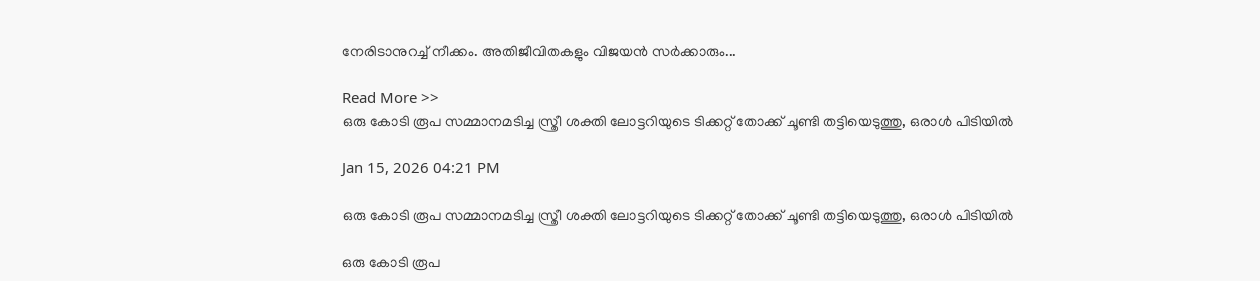നേരിടാനുറച്ച് നീക്കം. അതിജീവിതകളും വിജയൻ സർക്കാരും...

Read More >>
ഒരു കോടി രൂപ സമ്മാനമടിച്ച സ്ത്രീ ശക്തി ലോട്ടറിയുടെ ടിക്കറ്റ് തോക്ക് ചൂണ്ടി തട്ടിയെടുത്തു, ഒരാൾ പിടിയിൽ

Jan 15, 2026 04:21 PM

ഒരു കോടി രൂപ സമ്മാനമടിച്ച സ്ത്രീ ശക്തി ലോട്ടറിയുടെ ടിക്കറ്റ് തോക്ക് ചൂണ്ടി തട്ടിയെടുത്തു, ഒരാൾ പിടിയിൽ

ഒരു കോടി രൂപ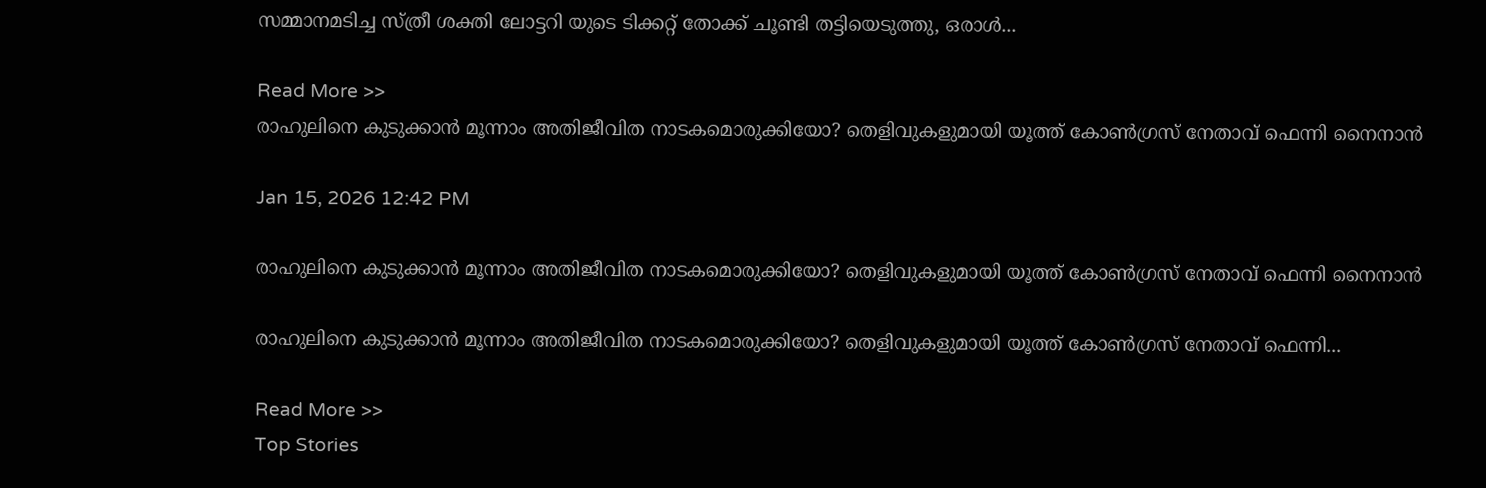സമ്മാനമടിച്ച സ്ത്രീ ശക്തി ലോട്ടറി യുടെ ടിക്കറ്റ് തോക്ക് ചൂണ്ടി തട്ടിയെടുത്തു, ഒരാൾ...

Read More >>
രാഹുലിനെ കുടുക്കാൻ മൂന്നാം അതിജീവിത നാടകമൊരുക്കിയോ? തെളിവുകളുമായി യൂത്ത് കോൺഗ്രസ് നേതാവ് ഫെന്നി നൈനാൻ

Jan 15, 2026 12:42 PM

രാഹുലിനെ കുടുക്കാൻ മൂന്നാം അതിജീവിത നാടകമൊരുക്കിയോ? തെളിവുകളുമായി യൂത്ത് കോൺഗ്രസ് നേതാവ് ഫെന്നി നൈനാൻ

രാഹുലിനെ കുടുക്കാൻ മൂന്നാം അതിജീവിത നാടകമൊരുക്കിയോ? തെളിവുകളുമായി യൂത്ത് കോൺഗ്രസ് നേതാവ് ഫെന്നി...

Read More >>
Top Stories